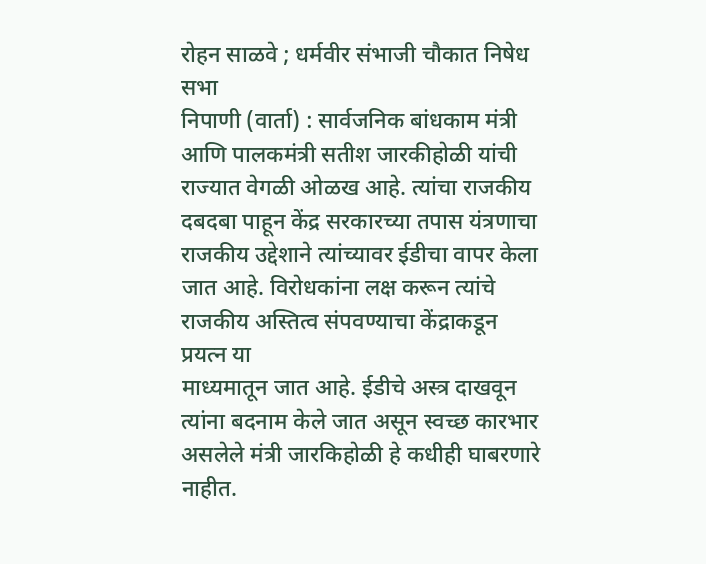रोहन साळवे ; धर्मवीर संभाजी चौकात निषेध सभा
निपाणी (वार्ता) : सार्वजनिक बांधकाम मंत्री आणि पालकमंत्री सतीश जारकीहोळी यांची राज्यात वेगळी ओळख आहे. त्यांचा राजकीय दबदबा पाहून केंद्र सरकारच्या तपास यंत्रणाचा राजकीय उद्देशाने त्यांच्यावर ईडीचा वापर केला जात आहे. विरोधकांना लक्ष करून त्यांचे राजकीय अस्तित्व संपवण्याचा केंद्राकडून प्रयत्न या
माध्यमातून जात आहे. ईडीचे अस्त्र दाखवून त्यांना बदनाम केले जात असून स्वच्छ कारभार असलेले मंत्री जारकिहोळी हे कधीही घाबरणारे नाहीत.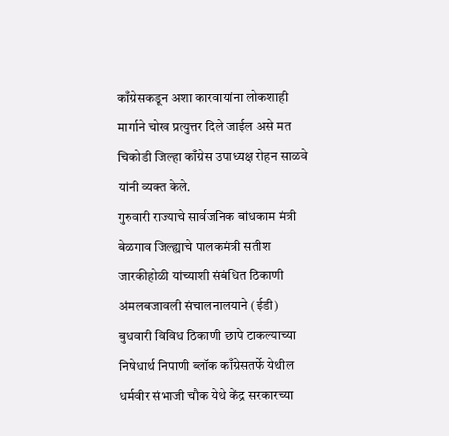काँग्रेसकडून अशा कारवायांना लोकशाही मार्गाने चोख प्रत्युत्तर दिले जाईल असे मत चिकोडी जिल्हा काँग्रेस उपाध्यक्ष रोहन साळवे यांनी व्यक्त केले.
गुरुवारी राज्याचे सार्वजनिक बांधकाम मंत्री बेळगाव जिल्ह्याचे पालकमंत्री सतीश जारकीहोळी यांच्याशी संबंधित ठिकाणी अंमलबजावली संचालनालयाने (ईडी) बुधवारी विविध ठिकाणी छापे टाकल्याच्या निषेधार्थ निपाणी ब्लॉक काँग्रेसतर्फे येथील धर्मवीर संभाजी चौक येथे केंद्र सरकारच्या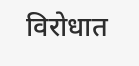विरोधात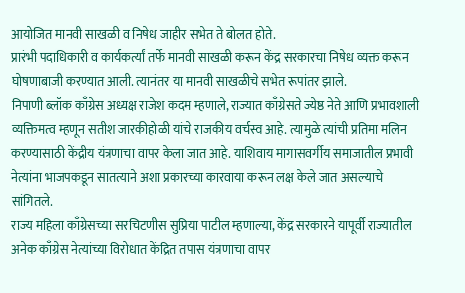आयोजित मानवी साखळी व निषेध जाहीर सभेत ते बोलत होते.
प्रारंभी पदाधिकारी व कार्यकर्त्यां तर्फे मानवी साखळी करून केंद्र सरकारचा निषेध व्यक्त करून घोषणाबाजी करण्यात आली. त्यानंतर या मानवी साखळीचे सभेत रूपांतर झाले.
निपाणी ब्लॉक काँग्रेस अध्यक्ष राजेश कदम म्हणाले, राज्यात काँग्रेसते ज्येष्ठ नेते आणि प्रभावशाली व्यक्तिमत्व म्हणून सतीश जारकीहोळी यांचे राजकीय वर्चस्व आहे. त्यामुळे त्यांची प्रतिमा मलिन करण्यासाठी केंद्रीय यंत्रणाचा वापर केला जात आहे. याशिवाय मागासवर्गीय समाजातील प्रभावी नेत्यांना भाजपकडून सातत्याने अशा प्रकारच्या कारवाया करून लक्ष केले जात असल्याचे सांगितले.
राज्य महिला काँग्रेसच्या सरचिटणीस सुप्रिया पाटील म्हणाल्या, केंद्र सरकारने यापूर्वी राज्यातील अनेक काँग्रेस नेत्यांच्या विरोधात केंद्रित तपास यंत्रणाचा वापर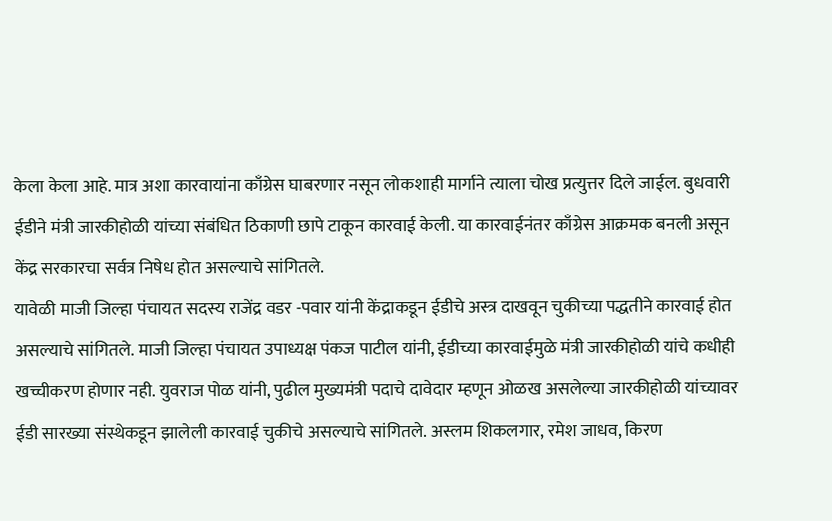केला केला आहे. मात्र अशा कारवायांना काँग्रेस घाबरणार नसून लोकशाही मार्गाने त्याला चोख प्रत्युत्तर दिले जाईल. बुधवारी ईडीने मंत्री जारकीहोळी यांच्या संबंधित ठिकाणी छापे टाकून कारवाई केली. या कारवाईनंतर काँग्रेस आक्रमक बनली असून केंद्र सरकारचा सर्वत्र निषेध होत असल्याचे सांगितले.
यावेळी माजी जिल्हा पंचायत सदस्य राजेंद्र वडर -पवार यांनी केंद्राकडून ईडीचे अस्त्र दाखवून चुकीच्या पद्धतीने कारवाई होत असल्याचे सांगितले. माजी जिल्हा पंचायत उपाध्यक्ष पंकज पाटील यांनी, ईडीच्या कारवाईमुळे मंत्री जारकीहोळी यांचे कधीही खच्चीकरण होणार नही. युवराज पोळ यांनी, पुढील मुख्यमंत्री पदाचे दावेदार म्हणून ओळख असलेल्या जारकीहोळी यांच्यावर ईडी सारख्या संस्थेकडून झालेली कारवाई चुकीचे असल्याचे सांगितले. अस्लम शिकलगार, रमेश जाधव, किरण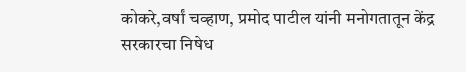कोकरे,वर्षां चव्हाण, प्रमोद पाटील यांनी मनोगतातून केंद्र सरकारचा निषेध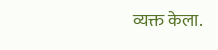व्यक्त केला.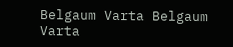Belgaum Varta Belgaum Varta